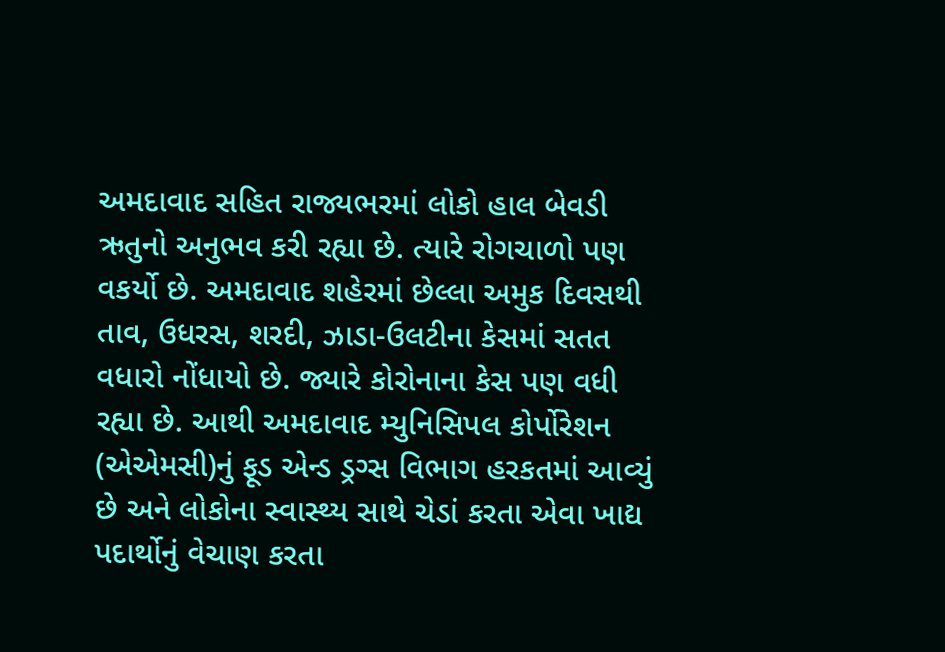અમદાવાદ સહિત રાજ્યભરમાં લોકો હાલ બેવડી ઋતુનો અનુભવ કરી રહ્યા છે. ત્યારે રોગચાળો પણ વકર્યો છે. અમદાવાદ શહેરમાં છેલ્લા અમુક દિવસથી તાવ, ઉધરસ, શરદી, ઝાડા-ઉલટીના કેસમાં સતત વધારો નોંધાયો છે. જ્યારે કોરોનાના કેસ પણ વધી રહ્યા છે. આથી અમદાવાદ મ્યુનિસિપલ કોર્પોરેશન (એએમસી)નું ફૂડ એન્ડ ડ્રગ્સ વિભાગ હરકતમાં આવ્યું છે અને લોકોના સ્વાસ્થ્ય સાથે ચેડાં કરતા એવા ખાદ્ય પદાર્થોનું વેચાણ કરતા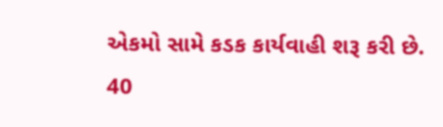એકમો સામે કડક કાર્યવાહી શરૂ કરી છે.
40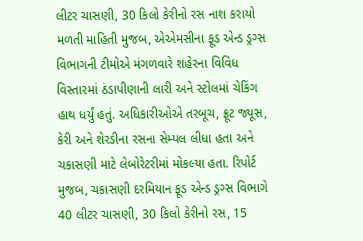લીટર ચાસણી, 30 કિલો કેરીનો રસ નાશ કરાયો
મળતી માહિતી મુજબ, એએમસીના ફૂડ એન્ડ ડ્રગ્સ વિભાગની ટીમોએ મંગળવારે શહેરના વિવિધ વિસ્તારમાં ઠંડાપીણાની લારી અને સ્ટોલમાં ચેકિંગ હાથ ધર્યું હતું. અધિકારીઓએ તરબૂચ, ફ્રૂટ જ્યૂસ, કેરી અને શેરડીના રસના સેમ્પલ લીધા હતા અને ચકાસણી માટે લેબોરેટરીમાં મોકલ્યા હતા. રિપોર્ટ મુજબ, ચકાસણી દરમિયાન ફૂડ એન્ડ ડ્રગ્સ વિભાગે 40 લીટર ચાસણી, 30 કિલો કેરીનો રસ, 15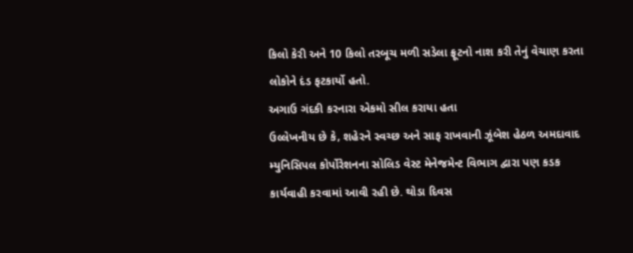કિલો કેરી અને 10 કિલો તરબૂચ મળી સડેલા ફ્રૂટનો નાશ કરી તેનું વેચાણ કરતા લોકોને દંડ ફટકાર્યો હતો.
અગાઉ ગંદકી કરનારા એકમો સીલ કરાયા હતા
ઉલ્લેખનીય છે કે, શહેરને સ્વચ્છ અને સાફ રાખવાની ઝૂંબેશ હેઠળ અમદાવાદ મ્યુનિસિપલ કોર્પોરેશનના સોલિડ વેસ્ટ મેનેજમેન્ટ વિભાગ દ્વારા પણ કડક કાર્યવાહી કરવામાં આવી રહી છે. થોડા દિવસ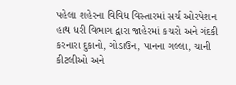પહેલા શહેરના વિવિધ વિસ્તારમાં સર્ચ ઓરપેશન હાથ ધરી વિભાગ દ્વારા જાહેરમાં કચરો અને ગંદકી કરનારા દુકાનો, ગોડાઉન, પાનના ગલ્લા, ચાની કીટલીઓ અને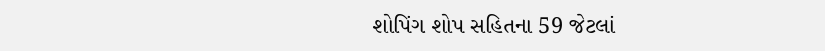શોપિંગ શોપ સહિતના 59 જેટલાં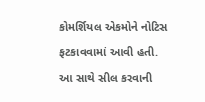કોમર્શિયલ એકમોને નોટિસ ફટકાવવામાં આવી હતી. આ સાથે સીલ કરવાની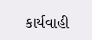કાર્યવાહી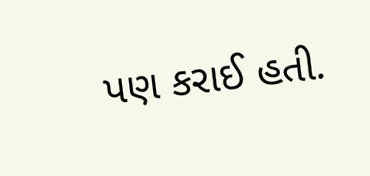પણ કરાઈ હતી.